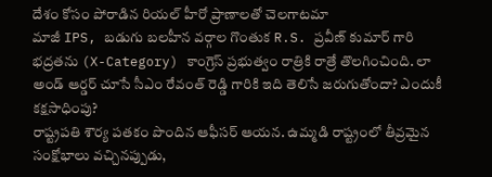దేశం కోసం పోరాడిన రియల్ హీరో ప్రాణాలతో చెలగాటమా
మాజీ IPS, బడుగు బలహీన వర్గాల గొంతుక R.S. ప్రవీణ్ కుమార్ గారి భద్రతను (X-Category) కాంగ్రెస్ ప్రభుత్వం రాత్రికి రాత్రే తొలగించింది. లా అండ్ ఆర్డర్ చూసే సీఎం రేవంత్ రెడ్డి గారికి ఇది తెలిసే జరుగుతోందా? ఎందుకీ కక్షసాధింపు?
రాష్ట్రపతి శౌర్య పతకం పొందిన ఆఫీసర్ ఆయన. ఉమ్మడి రాష్ట్రంలో తీవ్రమైన సంక్షోభాలు వచ్చినప్పుడు,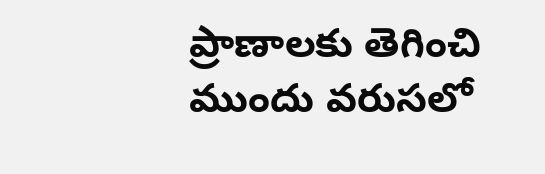ప్రాణాలకు తెగించి ముందు వరుసలో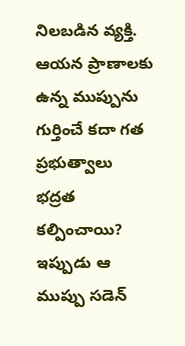నిలబడిన వ్యక్తి. ఆయన ప్రాణాలకు ఉన్న ముప్పును గుర్తించే కదా గత ప్రభుత్వాలు భద్రత కల్పించాయి? ఇప్పుడు ఆ ముప్పు సడెన్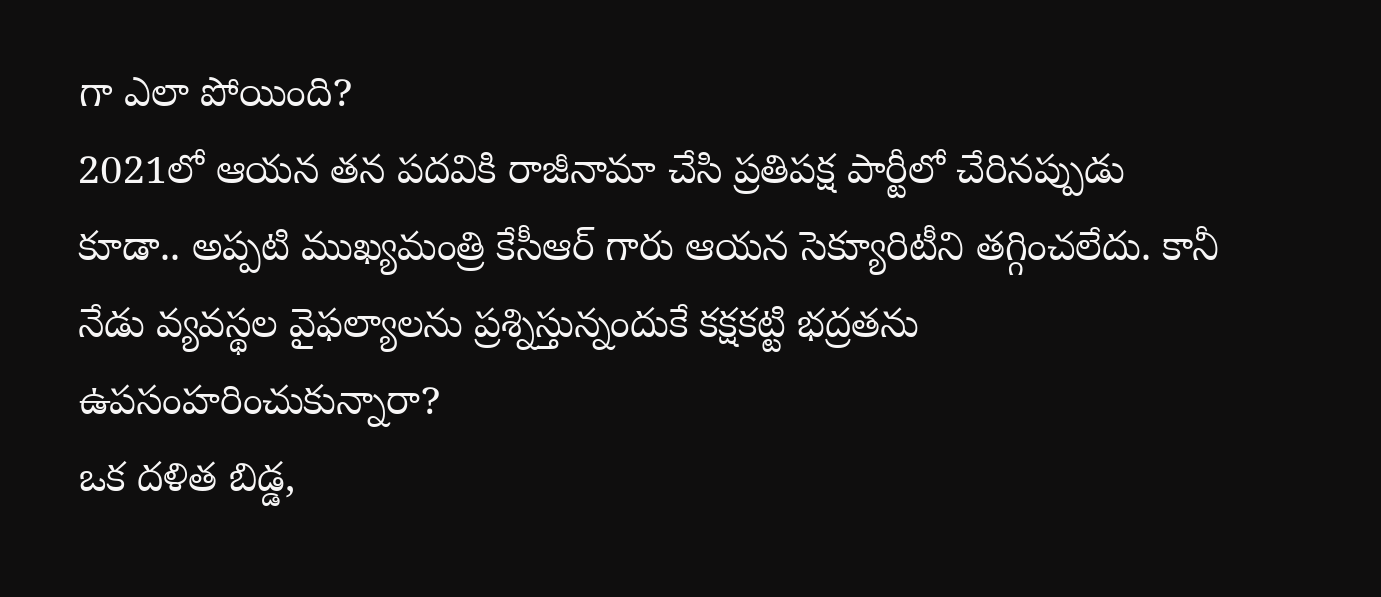గా ఎలా పోయింది?
2021లో ఆయన తన పదవికి రాజీనామా చేసి ప్రతిపక్ష పార్టీలో చేరినప్పుడు కూడా.. అప్పటి ముఖ్యమంత్రి కేసీఆర్ గారు ఆయన సెక్యూరిటీని తగ్గించలేదు. కానీ నేడు వ్యవస్థల వైఫల్యాలను ప్రశ్నిస్తున్నందుకే కక్షకట్టి భద్రతను ఉపసంహరించుకున్నారా?
ఒక దళిత బిడ్డ,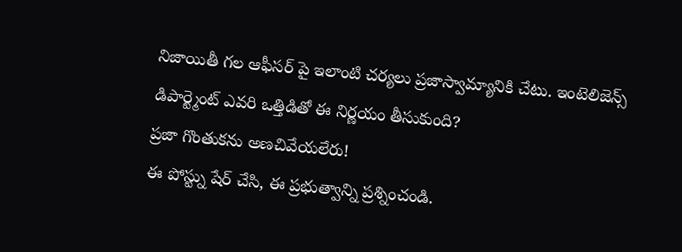నిజాయితీ గల ఆఫీసర్ పై ఇలాంటి చర్యలు ప్రజాస్వామ్యానికి చేటు. ఇంటెలిజెన్స్ డిపార్ట్మెంట్ ఎవరి ఒత్తిడితో ఈ నిర్ణయం తీసుకుంది?
ప్రజా గొంతుకను అణచివేయలేరు!
ఈ పోస్ట్ను షేర్ చేసి, ఈ ప్రభుత్వాన్ని ప్రశ్నించండి.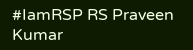#IamRSP RS Praveen Kumar